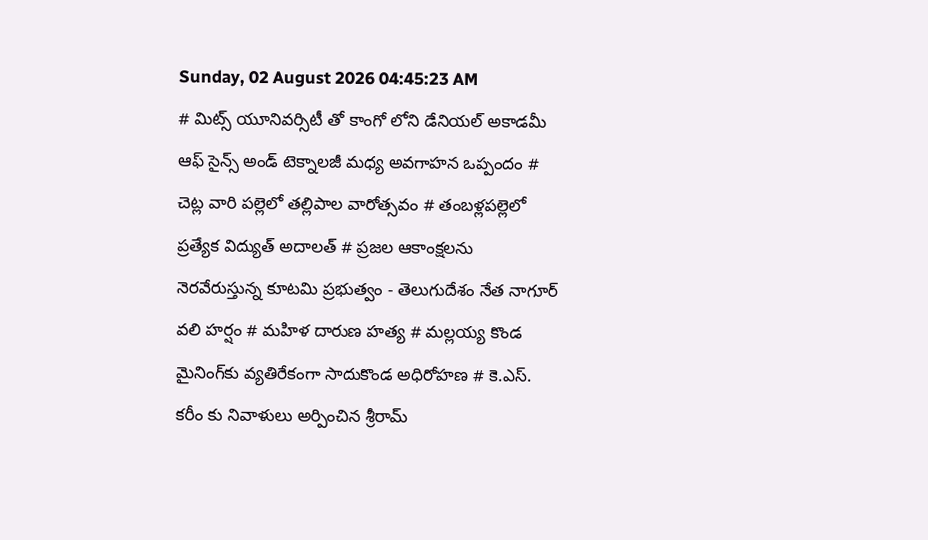Sunday, 02 August 2026 04:45:23 AM
# మిట్స్ యూనివర్సిటీ తో కాంగో లోని డేనియల్ అకాడమీ ఆఫ్ సైన్స్ అండ్ టెక్నాలజీ మధ్య అవగాహన ఒప్పందం # చెట్ల వారి పల్లెలో తల్లిపాల వారోత్సవం # తంబళ్లపల్లెలో ప్రత్యేక విద్యుత్ అదాలత్ # ప్రజల ఆకాంక్షలను నెరవేరుస్తున్న కూటమి ప్రభుత్వం - తెలుగుదేశం నేత నాగూర్ వలి హర్షం # మహిళ దారుణ హత్య # మల్లయ్య కొండ మైనింగ్‌కు వ్యతిరేకంగా సాదుకొండ అధిరోహణ # కె.ఎస్. కరీం కు నివాళులు అర్పించిన శ్రీరామ్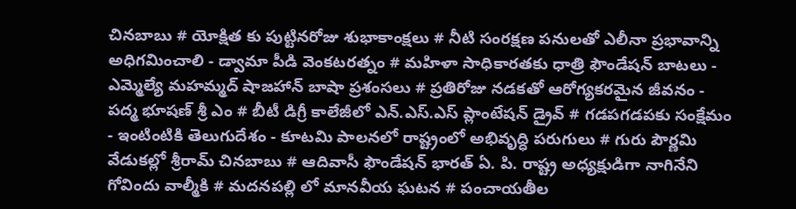చినబాబు # యోక్షిత కు పుట్టినరోజు శుభాకాంక్షలు # నీటి సంరక్షణ పనులతో ఎలీనా ప్రభావాన్ని అధిగమించాలి - డ్వామా పీడి వెంకటరత్నం # మహిళా సాధికారతకు ధాత్రి ఫౌండేషన్ బాటలు - ఎమ్మెల్యే మహమ్మద్ షాజహాన్ బాషా ప్రశంసలు # ప్రతిరోజు నడకతో ఆరోగ్యకరమైన జీవనం - పద్మ భూషణ్ శ్రీ ఎం # బీటీ డిగ్రీ కాలేజీలో ఎన్.ఎస్.ఎస్ ప్లాంటేషన్ డ్రైవ్ # గడపగడపకు సంక్షేమం - ఇంటింటికి తెలుగుదేశం - కూటమి పాలనలో రాష్ట్రంలో అభివృద్ధి పరుగులు # గురు పౌర్ణమి వేడుకల్లో శ్రీరామ్ చినబాబు # ఆదివాసీ ఫౌండేషన్ భారత్ ఏ. పి. రాష్ట్ర అధ్యక్షుడిగా నాగినేని గోవిందు వాల్మీకి # మదనపల్లి లో మానవీయ ఘటన # పంచాయతీల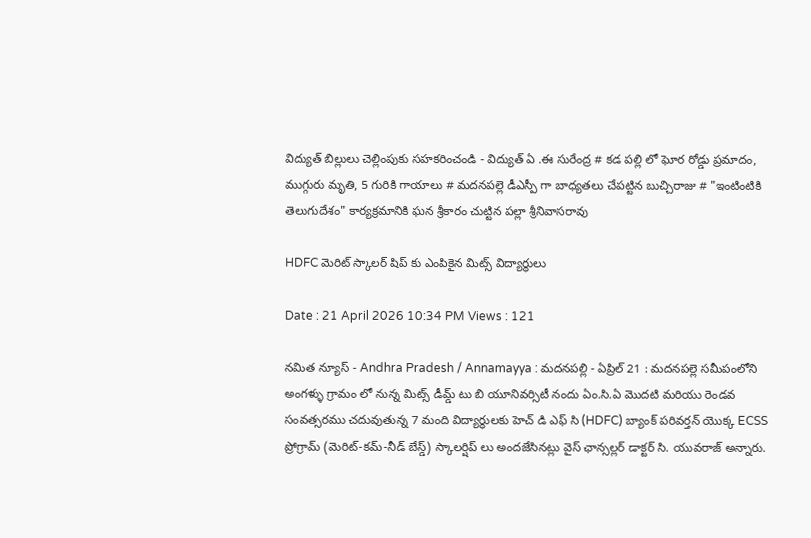విద్యుత్ బిల్లులు చెల్లింపుకు సహకరించండి - విద్యుత్ ఏ .ఈ సురేంద్ర # కడ పల్లి లో ఘోర రోడ్డు ప్రమాదం, ముగ్గురు మృతి, 5 గురికి గాయాలు # మదనపల్లె డీఎస్పీ గా బాధ్యతలు చేపట్టిన బుచ్చిరాజు # "ఇంటింటికి తెలుగుదేశం" కార్యక్రమానికి ఘన శ్రీకారం చుట్టిన పల్లా శ్రీనివాసరావు

HDFC మెరిట్ స్కాలర్ షిప్ కు ఎంపికైన మిట్స్ విద్యార్థులు

Date : 21 April 2026 10:34 PM Views : 121

నమిత న్యూస్ - Andhra Pradesh / Annamayya : మదనపల్లి - ఏప్రిల్ 21 : మదనపల్లె సమీపంలోని అంగళ్ళు గ్రామం లో నున్న మిట్స్ డీమ్డ్ టు బి యూనివర్సిటీ నందు ఏం.సి.ఏ మొదటి మరియు రెండవ సంవత్సరము చదువుతున్న 7 మంది విద్యార్థులకు హెచ్ డి ఎఫ్ సి (HDFC) బ్యాంక్ పరివర్తన్ యొక్క ECSS ప్రోగ్రామ్ (మెరిట్-కమ్-నీడ్ బేస్డ్) స్కాలర్షిప్ లు అందజేసినట్లు వైస్ ఛాన్సల్లర్ డాక్టర్ సి. యువరాజ్ అన్నారు.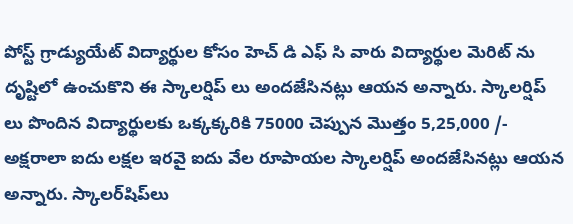పోస్ట్ గ్రాడ్యుయేట్ విద్యార్థుల కోసం హెచ్ డి ఎఫ్ సి వారు విద్యార్థుల మెరిట్ ను దృష్టిలో ఉంచుకొని ఈ స్కాలర్షిప్ లు అందజేసినట్లు ఆయన అన్నారు. స్కాలర్షిప్ లు పొందిన విద్యార్థులకు ఒక్కక్కరికి 75000 చెప్పున మొత్తం 5,25,000 /- అక్షరాలా ఐదు లక్షల ఇరవై ఐదు వేల రూపాయల స్కాలర్షిప్ అందజేసినట్లు ఆయన అన్నారు. స్కాలర్‌షిప్‌లు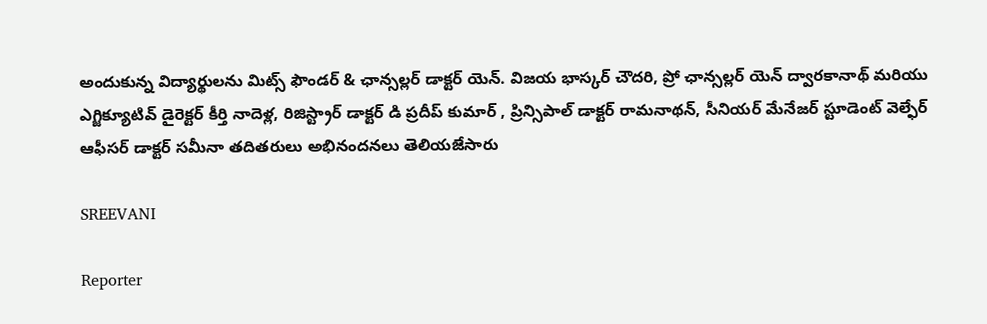అందుకున్న విద్యార్థులను మిట్స్ ఫౌండర్ & ఛాన్సల్లర్ డాక్టర్ యెన్. విజయ భాస్కర్ చౌదరి, ప్రో ఛాన్సల్లర్ యెన్ ద్వారకానాథ్ మరియు ఎగ్జిక్యూటివ్ డైరెక్టర్ కీర్తి నాదెళ్ల, రిజిస్ట్రార్ డాక్టర్ డి ప్రదీప్ కుమార్ , ప్రిన్సిపాల్ డాక్టర్ రామనాథన్, సీనియర్ మేనేజర్ స్టూడెంట్ వెల్ఫేర్ ఆఫీసర్ డాక్టర్ సమీనా తదితరులు అభినందనలు తెలియజేసారు

SREEVANI

Reporter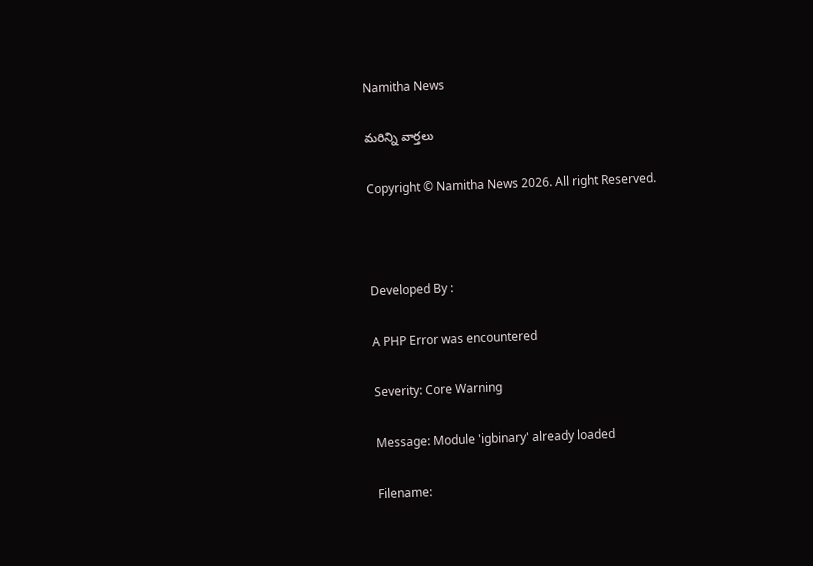Namitha News

మరిన్ని వార్తలు

Copyright © Namitha News 2026. All right Reserved.



Developed By :

A PHP Error was encountered

Severity: Core Warning

Message: Module 'igbinary' already loaded

Filename: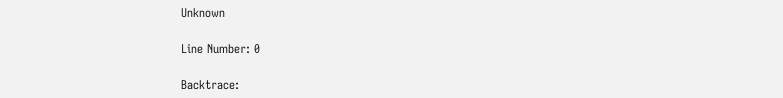Unknown

Line Number: 0

Backtrace: